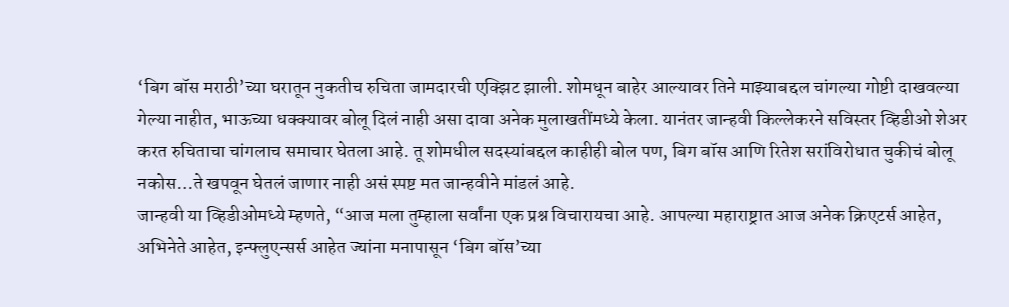‘बिग बॉस मराठी’च्या घरातून नुकतीच रुचिता जामदारची एक्झिट झाली. शोमधून बाहेर आल्यावर तिने माझ्याबद्दल चांगल्या गोष्टी दाखवल्या गेल्या नाहीत, भाऊच्या धक्क्यावर बोलू दिलं नाही असा दावा अनेक मुलाखतींमध्ये केला. यानंतर जान्हवी किल्लेकरने सविस्तर व्हिडीओ शेअर करत रुचिताचा चांगलाच समाचार घेतला आहे. तू शोमधील सदस्यांबद्दल काहीही बोल पण, बिग बॉस आणि रितेश सरांविरोधात चुकीचं बोलू नकोस…ते खपवून घेतलं जाणार नाही असं स्पष्ट मत जान्हवीने मांडलं आहे.
जान्हवी या व्हिडीओमध्ये म्हणते, “आज मला तुम्हाला सर्वांना एक प्रश्न विचारायचा आहे. आपल्या महाराष्ट्रात आज अनेक क्रिएटर्स आहेत, अभिनेते आहेत, इन्फ्लुएन्सर्स आहेत ज्यांना मनापासून ‘बिग बॉस’च्या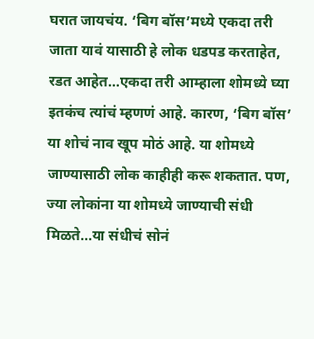घरात जायचंय. ‘बिग बॉस’मध्ये एकदा तरी जाता यावं यासाठी हे लोक धडपड करताहेत, रडत आहेत…एकदा तरी आम्हाला शोमध्ये घ्या इतकंच त्यांचं म्हणणं आहे. कारण, ‘बिग बॉस’ या शोचं नाव खूप मोठं आहे. या शोमध्ये जाण्यासाठी लोक काहीही करू शकतात. पण, ज्या लोकांना या शोमध्ये जाण्याची संधी मिळते…या संधीचं सोनं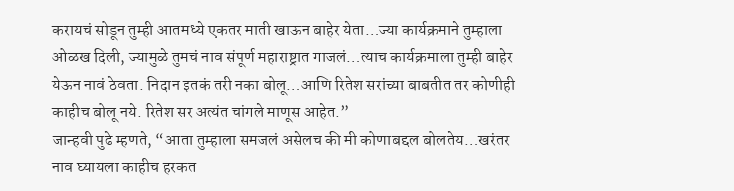करायचं सोडून तुम्ही आतमध्ये एकतर माती खाऊन बाहेर येता…ज्या कार्यक्रमाने तुम्हाला ओळख दिली, ज्यामुळे तुमचं नाव संपूर्ण महाराष्ट्रात गाजलं…त्याच कार्यक्रमाला तुम्ही बाहेर येऊन नावं ठेवता. निदान इतकं तरी नका बोलू…आणि रितेश सरांच्या बाबतीत तर कोणीही काहीच बोलू नये. रितेश सर अत्यंत चांगले माणूस आहेत.”
जान्हवी पुढे म्हणते, “आता तुम्हाला समजलं असेलच की मी कोणाबद्दल बोलतेय…खरंतर नाव घ्यायला काहीच हरकत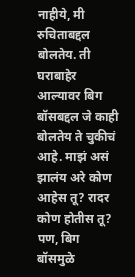नाहीये, मी रुचिताबद्दल बोलतेय. ती घराबाहेर आल्यावर बिग बॉसबद्दल जे काही बोलतेय ते चुकीचं आहे. माझं असं झालंय अरे कोण आहेस तू? रादर कोण होतीस तू? पण, बिग बॉसमुळे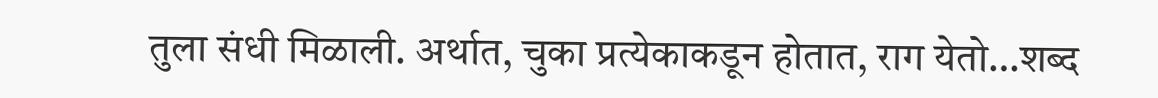तुला संधी मिळाली. अर्थात, चुका प्रत्येकाकडून होतात, राग येतो…शब्द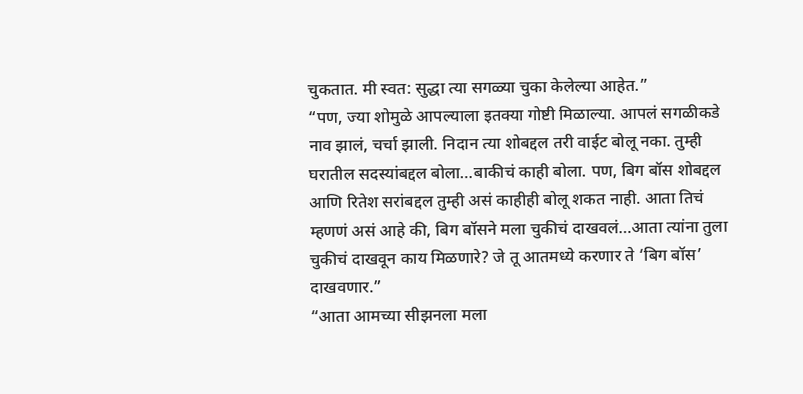चुकतात. मी स्वत: सुद्धा त्या सगळ्या चुका केलेल्या आहेत.”
“पण, ज्या शोमुळे आपल्याला इतक्या गोष्टी मिळाल्या. आपलं सगळीकडे नाव झालं, चर्चा झाली. निदान त्या शोबद्दल तरी वाईट बोलू नका. तुम्ही घरातील सदस्यांबद्दल बोला…बाकीचं काही बोला. पण, बिग बॉस शोबद्दल आणि रितेश सरांबद्दल तुम्ही असं काहीही बोलू शकत नाही. आता तिचं म्हणणं असं आहे की, बिग बॉसने मला चुकीचं दाखवलं…आता त्यांना तुला चुकीचं दाखवून काय मिळणारे? जे तू आतमध्ये करणार ते ‘बिग बॉस’ दाखवणार.”
“आता आमच्या सीझनला मला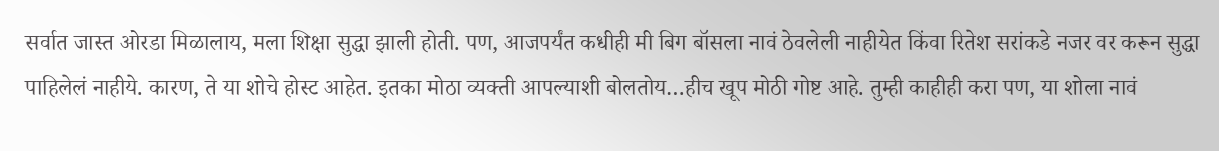सर्वात जास्त ओरडा मिळालाय, मला शिक्षा सुद्धा झाली होती. पण, आजपर्यंत कधीही मी बिग बॉसला नावं ठेवलेली नाहीयेत किंवा रितेश सरांकडे नजर वर करून सुद्धा पाहिलेलं नाहीये. कारण, ते या शोचे होस्ट आहेत. इतका मोठा व्यक्ती आपल्याशी बोलतोय…हीच खूप मोठी गोष्ट आहे. तुम्ही काहीही करा पण, या शोला नावं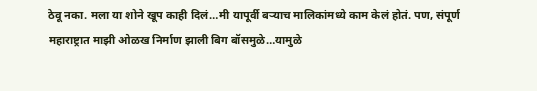ठेवू नका. मला या शोने खूप काही दिलं…मी यापूर्वी बऱ्याच मालिकांमध्ये काम केलं होतं. पण, संपूर्ण महाराष्ट्रात माझी ओळख निर्माण झाली बिग बॉसमुळे…यामुळे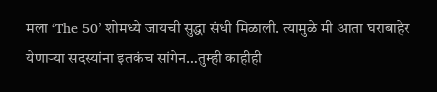मला ‘The 50’ शोमध्ये जायची सुद्धा संधी मिळाली. त्यामुळे मी आता घराबाहेर येणाऱ्या सदस्यांना इतकंच सांगेन…तुम्ही काहीही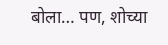बोला… पण, शोच्या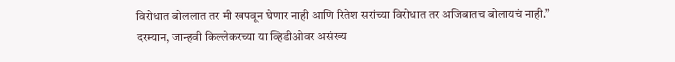विरोधात बोललात तर मी खपवून घेणार नाही आणि रितेश सरांच्या विरोधात तर अजिबातच बोलायचं नाही.”
दरम्यान, जान्हवी किल्लेकरच्या या व्हिडीओवर असंख्य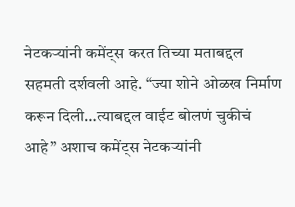नेटकऱ्यांनी कमेंट्स करत तिच्या मताबद्दल सहमती दर्शवली आहे. “ज्या शोने ओळख निर्माण करून दिली…त्याबद्दल वाईट बोलणं चुकीचं आहे” अशाच कमेंट्स नेटकऱ्यांनी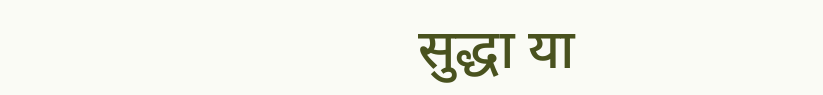सुद्धा या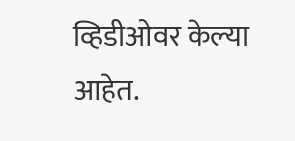व्हिडीओवर केल्या आहेत.